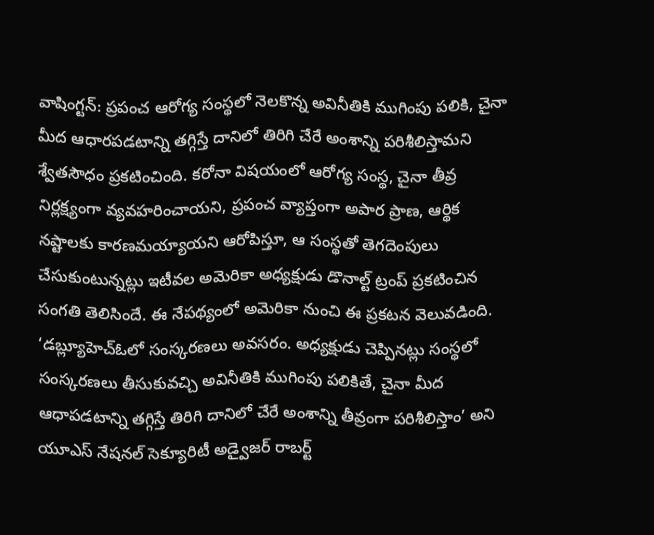వాషింగ్టన్: ప్రపంచ ఆరోగ్య సంస్థలో నెలకొన్న అవినీతికి ముగింపు పలికి, చైనా మీద ఆధారపడటాన్ని తగ్గిస్తే దానిలో తిరిగి చేరే అంశాన్ని పరిశీలిస్తామని శ్వేతసౌధం ప్రకటించింది. కరోనా విషయంలో ఆరోగ్య సంస్థ, చైనా తీవ్ర నిర్లక్ష్యంగా వ్యవహరించాయని, ప్రపంచ వ్యాప్తంగా అపార ప్రాణ, ఆర్థిక నష్టాలకు కారణమయ్యాయని ఆరోపిస్తూ, ఆ సంస్థతో తెగదెంపులు చేసుకుంటున్నట్లు ఇటీవల అమెరికా అధ్యక్షుడు డొనాల్ట్ ట్రంప్ ప్రకటించిన సంగతి తెలిసిందే. ఈ నేపథ్యంలో అమెరికా నుంచి ఈ ప్రకటన వెలువడింది.
‘డబ్ల్యూహెచ్ఓలో సంస్కరణలు అవసరం. అధ్యక్షుడు చెప్పినట్లు సంస్థలో సంస్కరణలు తీసుకువచ్చి అవినీతికి ముగింపు పలికితే, చైనా మీద ఆధాపడటాన్ని తగ్గిస్తే తిరిగి దానిలో చేరే అంశాన్ని తీవ్రంగా పరిశీలిస్తాం’ అని యూఎస్ నేషనల్ సెక్యూరిటీ అడ్వైజర్ రాబర్ట్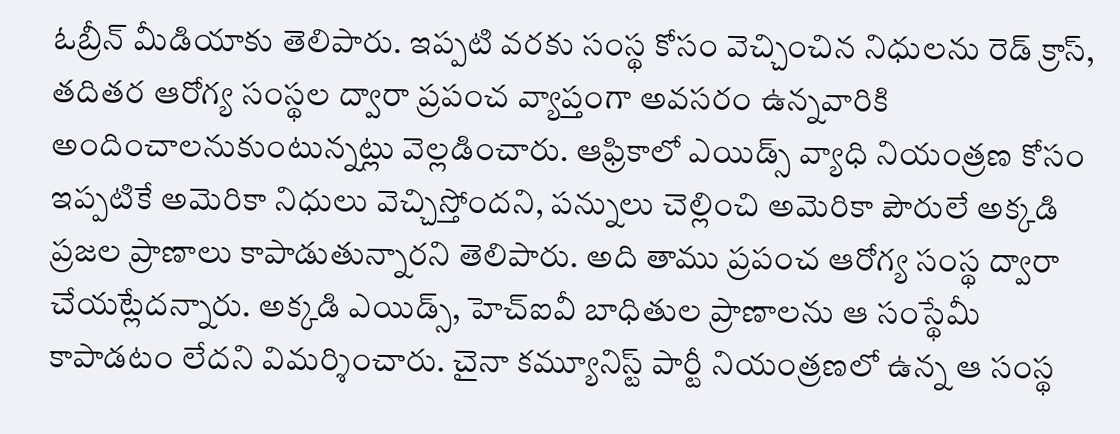ఓబ్రీన్ మీడియాకు తెలిపారు. ఇప్పటి వరకు సంస్థ కోసం వెచ్చించిన నిధులను రెడ్ క్రాస్, తదితర ఆరోగ్య సంస్థల ద్వారా ప్రపంచ వ్యాప్తంగా అవసరం ఉన్నవారికి అందించాలనుకుంటున్నట్లు వెల్లడించారు. ఆఫ్రికాలో ఎయిడ్స్ వ్యాధి నియంత్రణ కోసం ఇప్పటికే అమెరికా నిధులు వెచ్చిస్తోందని, పన్నులు చెల్లించి అమెరికా పౌరులే అక్కడి ప్రజల ప్రాణాలు కాపాడుతున్నారని తెలిపారు. అది తాము ప్రపంచ ఆరోగ్య సంస్థ ద్వారా చేయట్లేదన్నారు. అక్కడి ఎయిడ్స్, హెచ్ఐవీ బాధితుల ప్రాణాలను ఆ సంస్థేమీ కాపాడటం లేదని విమర్శించారు. చైనా కమ్యూనిస్ట్ పార్టీ నియంత్రణలో ఉన్న ఆ సంస్థ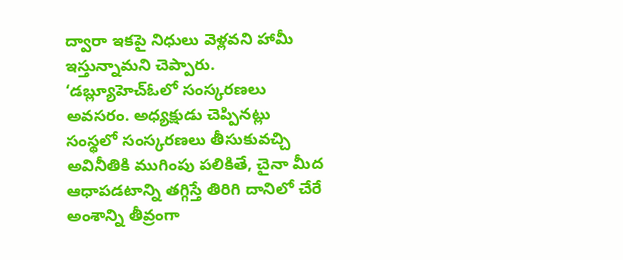ద్వారా ఇకపై నిధులు వెళ్లవని హామీ ఇస్తున్నామని చెప్పారు.
‘డబ్ల్యూహెచ్ఓలో సంస్కరణలు అవసరం. అధ్యక్షుడు చెప్పినట్లు సంస్థలో సంస్కరణలు తీసుకువచ్చి అవినీతికి ముగింపు పలికితే, చైనా మీద ఆధాపడటాన్ని తగ్గిస్తే తిరిగి దానిలో చేరే అంశాన్ని తీవ్రంగా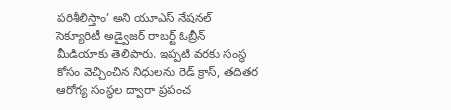పరిశీలిస్తాం’ అని యూఎస్ నేషనల్ సెక్యూరిటీ అడ్వైజర్ రాబర్ట్ ఓబ్రీన్ మీడియాకు తెలిపారు. ఇప్పటి వరకు సంస్థ కోసం వెచ్చించిన నిధులను రెడ్ క్రాస్, తదితర ఆరోగ్య సంస్థల ద్వారా ప్రపంచ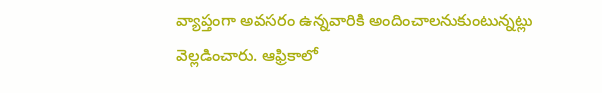వ్యాప్తంగా అవసరం ఉన్నవారికి అందించాలనుకుంటున్నట్లు వెల్లడించారు. ఆఫ్రికాలో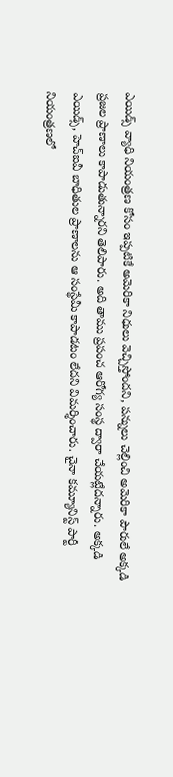ఎయిడ్స్ వ్యాధి నియంత్రణ కోసం ఇప్పటికే అమెరికా నిధులు వెచ్చిస్తోందని, పన్నులు చెల్లించి అమెరికా పౌరులే అక్కడి ప్రజల ప్రాణాలు కాపాడుతున్నారని తెలిపారు. అది తాము ప్రపంచ ఆరోగ్య సంస్థ ద్వారా చేయట్లేదన్నారు. అక్కడి ఎయిడ్స్, హెచ్ఐవీ బాధితుల ప్రాణాలను ఆ సంస్థేమీ కాపాడటం లేదని విమర్శించారు. చైనా కమ్యూనిస్ట్ పార్టీ నియంత్రణలో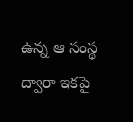ఉన్న ఆ సంస్థ ద్వారా ఇకపై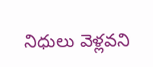నిధులు వెళ్లవని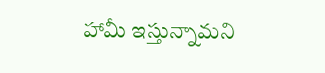హామీ ఇస్తున్నామని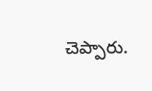చెప్పారు.